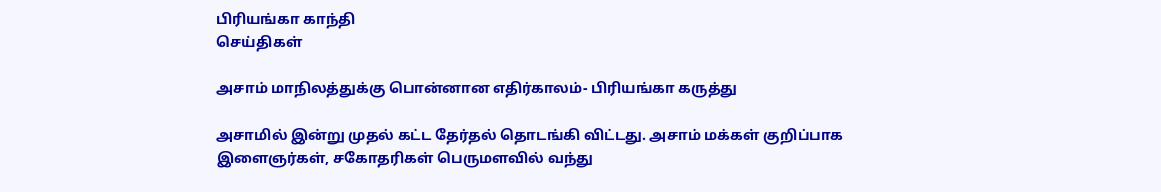பிரியங்கா காந்தி
செய்திகள்

அசாம் மாநிலத்துக்கு பொன்னான எதிர்காலம்- பிரியங்கா கருத்து

அசாமில் இன்று முதல் கட்ட தேர்தல் தொடங்கி விட்டது. அசாம் மக்கள் குறிப்பாக இளைஞர்கள், சகோதரிகள் பெருமளவில் வந்து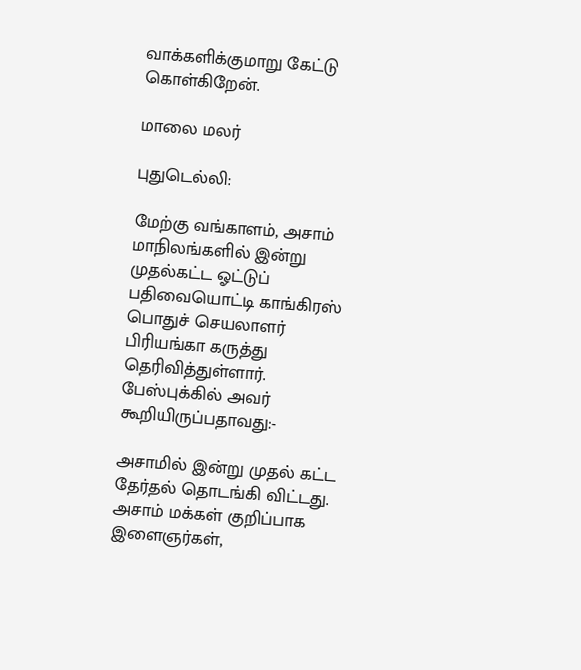வாக்களிக்குமாறு கேட்டு கொள்கிறேன்.

மாலை மலர்

புதுடெல்லி:

மேற்கு வங்காளம், அசாம் மாநிலங்களில் இன்று முதல்கட்ட ஓட்டுப் பதிவையொட்டி காங்கிரஸ் பொதுச் செயலாளர் பிரியங்கா கருத்து தெரிவித்துள்ளார். பேஸ்புக்கில் அவர் கூறியிருப்பதாவது:-

அசாமில் இன்று முதல் கட்ட தேர்தல் தொடங்கி விட்டது. அசாம் மக்கள் குறிப்பாக இளைஞர்கள்,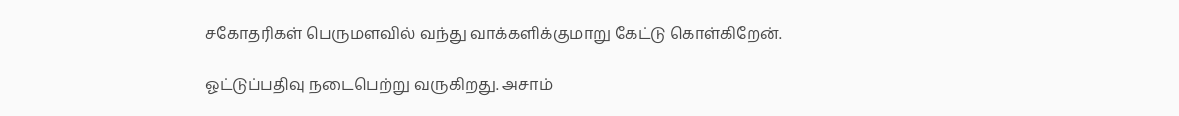சகோதரிகள் பெருமளவில் வந்து வாக்களிக்குமாறு கேட்டு கொள்கிறேன்.

ஓட்டுப்பதிவு நடைபெற்று வருகிறது. அசாம்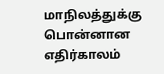மாநிலத்துக்கு பொன்னான எதிர்காலம்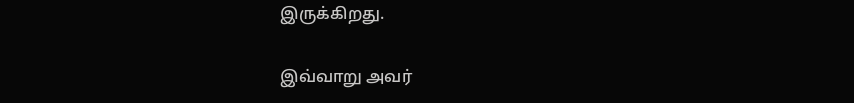இருக்கிறது.

இவ்வாறு அவர்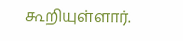கூறியுள்ளார்.